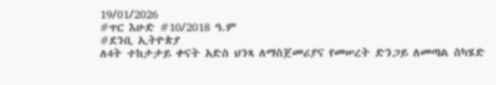19/01/2026
#ጥር እሁድ #10/2018 ዓ.ም
#ደንቢ ኢትዮጵያ
ለ4ት ተከታታይ ቀናት አድስ ህንጻ ለማስጀመሪያና የመሠረት ድንጋይ ለመጣል ስካሄድ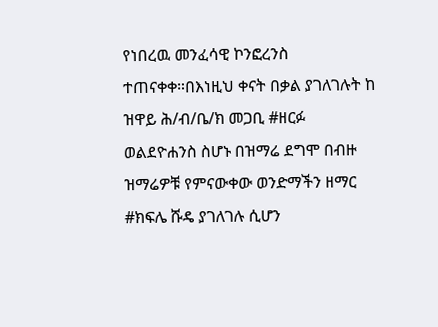የነበረዉ መንፈሳዊ ኮንፎረንስ ተጠናቀቀ።በእነዚህ ቀናት በቃል ያገለገሉት ከ ዝዋይ ሕ/ብ/ቤ/ክ መጋቢ #ዘርፉ ወልደዮሐንስ ስሆኑ በዝማሬ ደግሞ በብዙ ዝማሬዎቹ የምናውቀው ወንድማችን ዘማር #ክፍሌ ሹዴ ያገለገሉ ሲሆን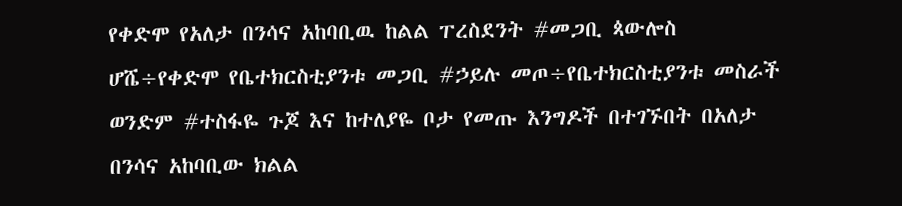የቀድሞ የአለታ በንሳና አከባቢዉ ከልል ፐረስደንት #መጋቢ ጳውሎስ ሆሼ÷የቀድሞ የቤተክርስቲያንቱ መጋቢ #ኃይሉ መጦ÷የቤተክርስቲያንቱ መስራች ወንድም #ተስፋዬ ጉጆ እና ከተለያዬ ቦታ የመጡ እንግዶች በተገኙበት በአለታ በንሳና አከባቢው ክልል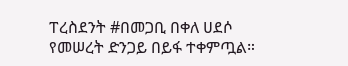ፐረስደንት #በመጋቢ በቀለ ሀደሶ የመሠረት ድንጋይ በይፋ ተቀምጧል።